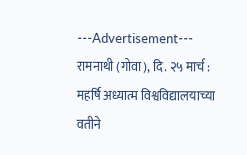---Advertisement---
रामनाथी (गोवा), दि. २५ मार्च : महर्षि अध्यात्म विश्वविद्यालयाच्या वतीने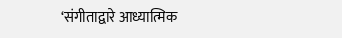‘संगीताद्वारे आध्यात्मिक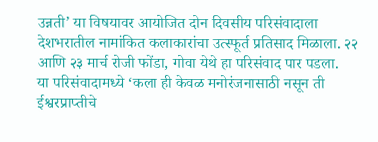उन्नती’ या विषयावर आयोजित दोन दिवसीय परिसंवादाला देशभरातील नामांकित कलाकारांचा उत्स्फूर्त प्रतिसाद मिळाला. २२ आणि २३ मार्च रोजी फोंडा, गोवा येथे हा परिसंवाद पार पडला.
या परिसंवादामध्ये ‘कला ही केवळ मनोरंजनासाठी नसून ती ईश्वरप्राप्तीचे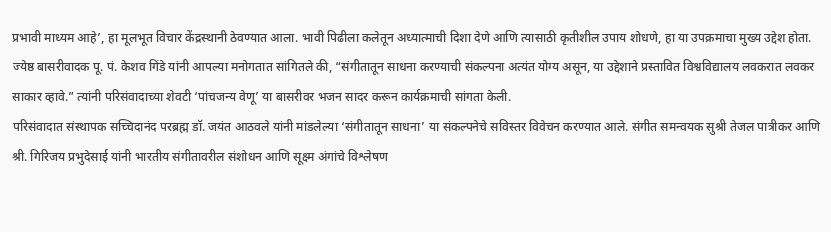प्रभावी माध्यम आहे’, हा मूलभूत विचार केंद्रस्थानी ठेवण्यात आला. भावी पिढीला कलेतून अध्यात्माची दिशा देणे आणि त्यासाठी कृतीशील उपाय शोधणे, हा या उपक्रमाचा मुख्य उद्देश होता.
ज्येष्ठ बासरीवादक पू. पं. केशव गिंडे यांनी आपल्या मनोगतात सांगितले की, “संगीतातून साधना करण्याची संकल्पना अत्यंत योग्य असून, या उद्देशाने प्रस्तावित विश्वविद्यालय लवकरात लवकर साकार व्हावे.” त्यांनी परिसंवादाच्या शेवटी ‘पांचजन्य वेणू’ या बासरीवर भजन सादर करून कार्यक्रमाची सांगता केली.
परिसंवादात संस्थापक सच्चिदानंद परब्रह्म डॉ. जयंत आठवले यांनी मांडलेल्या ‘संगीतातून साधना’ या संकल्पनेचे सविस्तर विवेचन करण्यात आले. संगीत समन्वयक सुश्री तेजल पात्रीकर आणि श्री. गिरिजय प्रभुदेसाई यांनी भारतीय संगीतावरील संशोधन आणि सूक्ष्म अंगांचे विश्लेषण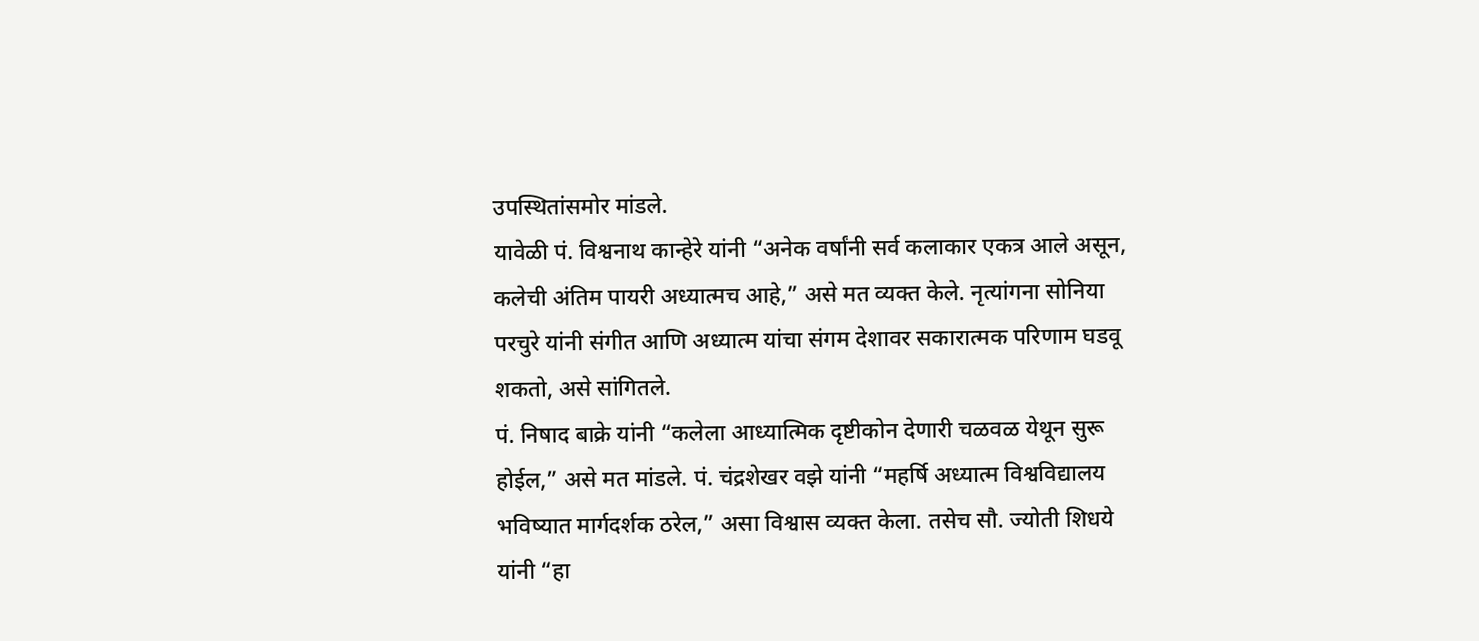उपस्थितांसमोर मांडले.
यावेळी पं. विश्वनाथ कान्हेरे यांनी “अनेक वर्षांनी सर्व कलाकार एकत्र आले असून, कलेची अंतिम पायरी अध्यात्मच आहे,” असे मत व्यक्त केले. नृत्यांगना सोनिया परचुरे यांनी संगीत आणि अध्यात्म यांचा संगम देशावर सकारात्मक परिणाम घडवू शकतो, असे सांगितले.
पं. निषाद बाक्रे यांनी “कलेला आध्यात्मिक दृष्टीकोन देणारी चळवळ येथून सुरू होईल,” असे मत मांडले. पं. चंद्रशेखर वझे यांनी “महर्षि अध्यात्म विश्वविद्यालय भविष्यात मार्गदर्शक ठरेल,” असा विश्वास व्यक्त केला. तसेच सौ. ज्योती शिधये यांनी “हा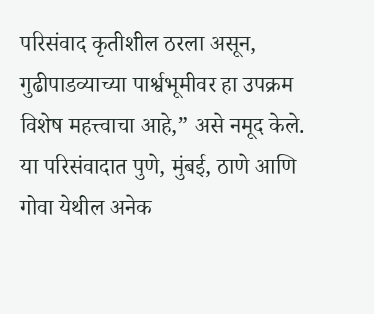परिसंवाद कृतीशील ठरला असून, गुढीपाडव्याच्या पार्श्वभूमीवर हा उपक्रम विशेष महत्त्वाचा आहे,” असे नमूद केले.
या परिसंवादात पुणे, मुंबई, ठाणे आणि गोवा येथील अनेक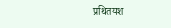प्रथितयश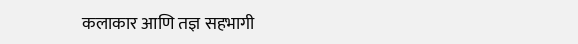कलाकार आणि तज्ञ सहभागी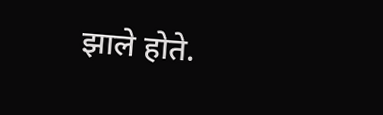झाले होते.